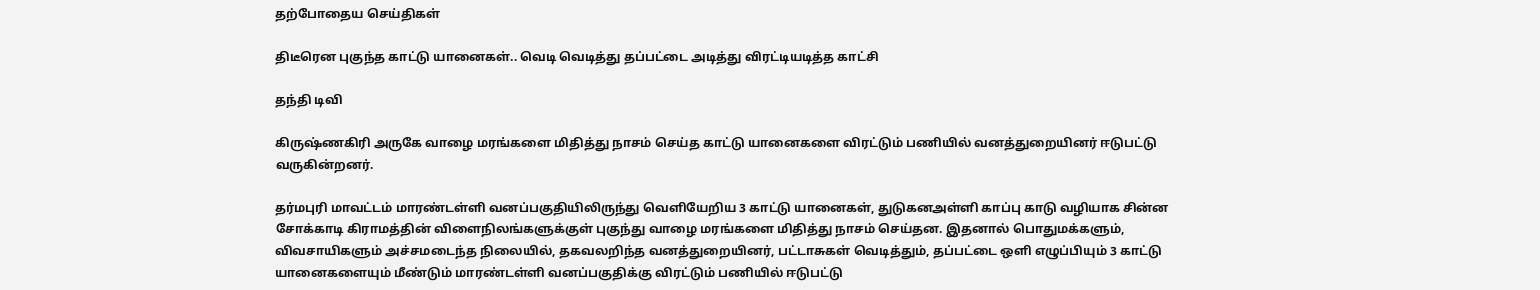தற்போதைய செய்திகள்

திடீரென புகுந்த காட்டு யானைகள்.. வெடி வெடித்து தப்பட்டை அடித்து விரட்டியடித்த காட்சி

தந்தி டிவி

கிருஷ்ணகிரி அருகே வாழை மரங்களை மிதித்து நாசம் செய்த காட்டு யானைகளை விரட்டும் பணியில் வனத்துறையினர் ஈடுபட்டு வருகின்றனர்.

தர்மபுரி மாவட்டம் மாரண்டள்ளி வனப்பகுதியிலிருந்து வெளியேறிய 3 காட்டு யானைகள், துடுகனஅள்ளி காப்பு காடு வழியாக சின்ன சோக்காடி கிராமத்தின் விளைநிலங்களுக்குள் புகுந்து வாழை மரங்களை மிதித்து நாசம் செய்தன. இதனால் பொதுமக்களும், விவசாயிகளும் அச்சமடைந்த நிலையில், தகவலறிந்த வனத்துறையினர், பட்டாசுகள் வெடித்தும், தப்பட்டை ஒளி எழுப்பியும் 3 காட்டு யானைகளையும் மீண்டும் மாரண்டள்ளி வனப்பகுதிக்கு விரட்டும் பணியில் ஈடுபட்டு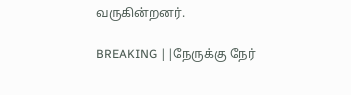வருகின்றனர்.

BREAKING ||நேருக்கு நேர்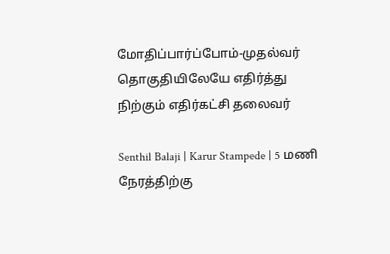மோதிப்பார்ப்போம்-முதல்வர் தொகுதியிலேயே எதிர்த்து நிற்கும் எதிர்கட்சி தலைவர்

Senthil Balaji | Karur Stampede | 5 மணி நேரத்திற்கு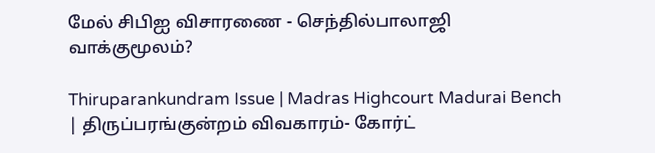மேல் சிபிஐ விசாரணை - செந்தில்பாலாஜி வாக்குமூலம்?

Thiruparankundram Issue | Madras Highcourt Madurai Bench | திருப்பரங்குன்றம் விவகாரம்- கோர்ட்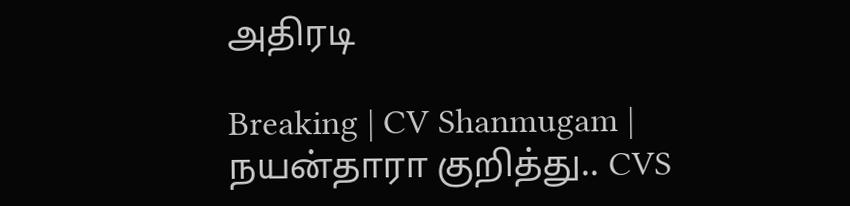அதிரடி

Breaking | CV Shanmugam | நயன்தாரா குறித்து.. CVS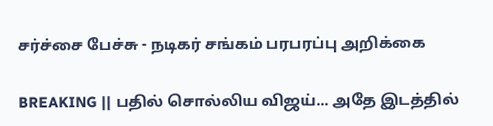சர்ச்சை பேச்சு - நடிகர் சங்கம் பரபரப்பு அறிக்கை

BREAKING || பதில் சொல்லிய விஜய்... அதே இடத்தில்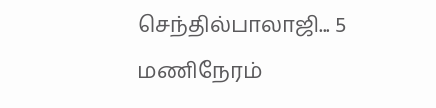செந்தில்பாலாஜி... 5 மணிநேரம்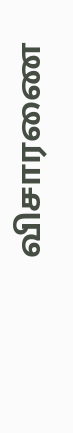விசாரணை